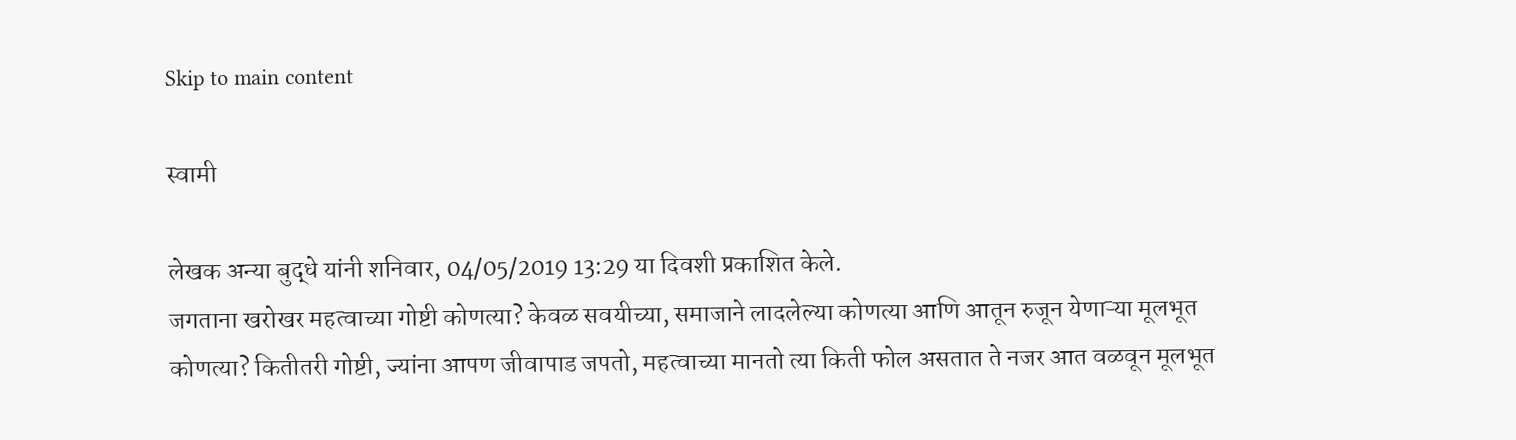Skip to main content

स्वामी

लेखक अन्या बुद्धे यांनी शनिवार, 04/05/2019 13:29 या दिवशी प्रकाशित केले.
जगताना खरोखर महत्वाच्या गोष्टी कोणत्या? केवळ सवयीच्या, समाजाने लादलेल्या कोणत्या आणि आतून रुजून येणाऱ्या मूलभूत कोणत्या? कितीतरी गोष्टी, ज्यांना आपण जीवापाड जपतो, महत्वाच्या मानतो त्या किती फोल असतात ते नजर आत वळवून मूलभूत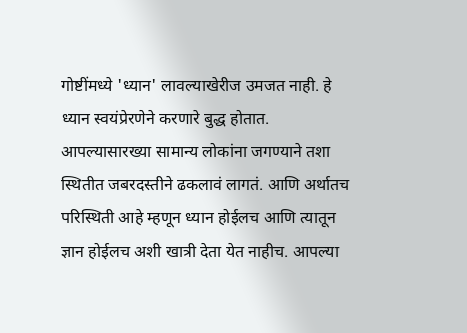गोष्टींमध्ये 'ध्यान' लावल्याखेरीज उमजत नाही. हे ध्यान स्वयंप्रेरणेने करणारे बुद्ध होतात. आपल्यासारख्या सामान्य लोकांना जगण्याने तशा स्थितीत जबरदस्तीने ढकलावं लागतं. आणि अर्थातच परिस्थिती आहे म्हणून ध्यान होईलच आणि त्यातून ज्ञान होईलच अशी खात्री देता येत नाहीच. आपल्या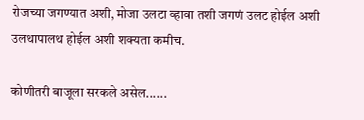रोजच्या जगण्यात अशी, मोजा उलटा व्हावा तशी जगणं उलट होईल अशी उलथापालथ होईल अशी शक्यता कमीच.

कोणीतरी बाजूला सरकले असेल......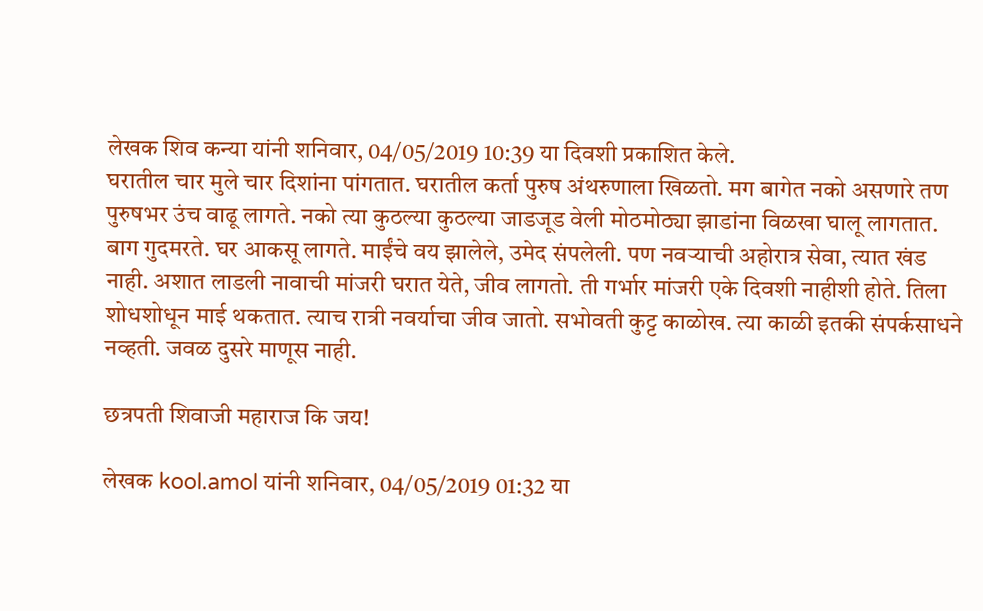लेखक शिव कन्या यांनी शनिवार, 04/05/2019 10:39 या दिवशी प्रकाशित केले.
घरातील चार मुले चार दिशांना पांगतात. घरातील कर्ता पुरुष अंथरुणाला खिळतो. मग बागेत नको असणारे तण पुरुषभर उंच वाढू लागते. नको त्या कुठल्या कुठल्या जाडजूड वेली मोठमोठ्या झाडांना विळखा घालू लागतात. बाग गुदमरते. घर आकसू लागते. माईंचे वय झालेले, उमेद संपलेली. पण नवऱ्याची अहोरात्र सेवा, त्यात खंड नाही. अशात लाडली नावाची मांजरी घरात येते, जीव लागतो. ती गर्भार मांजरी एके दिवशी नाहीशी होते. तिला शोधशोधून माई थकतात. त्याच रात्री नवर्याचा जीव जातो. सभोवती कुट्ट काळोख. त्या काळी इतकी संपर्कसाधने नव्हती. जवळ दुसरे माणूस नाही.

छत्रपती शिवाजी महाराज कि जय!

लेखक kool.amol यांनी शनिवार, 04/05/2019 01:32 या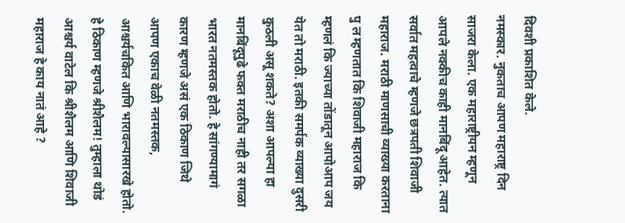दिवशी प्रकाशित केले.
नमस्कार. नुकताच आपण महाराष्ट्र दिन साजरा केला. एक महाराष्ट्रीयन म्हणून आपले नक्कीच काही मानबिंदू आहेत. त्यात सर्वात महत्वाचे म्हणजे छत्रपती शिवाजी महाराज. मराठी माणसाची व्याख्या करताना पु ल म्हणतात कि शिवाजी महाराज कि म्हणलं कि ज्याच्या तोंडातून आपोआप जय येत तो मराठी. इतकी समर्पक व्याख्या दुसरी कुठली असू शकते? अशा आपल्या हा मानबिंदूपुढे फक्त मराठीच नाही तर सगळा भारत नतमस्तक होतो. हे सांगण्यामागं कारण म्हणजे असं एक ठिकाण जिथे आपण एकाच वेळी नतमस्तक, आश्चर्यचकित आणि भारावल्यासारखे होतो. हे ठिकाण म्हणजे श्रीशैलम! तुम्हाला थोडं आश्चर्य वाटेल कि श्रीशैलम आणि शिवाजी महाराज हे काय नातं आहे ?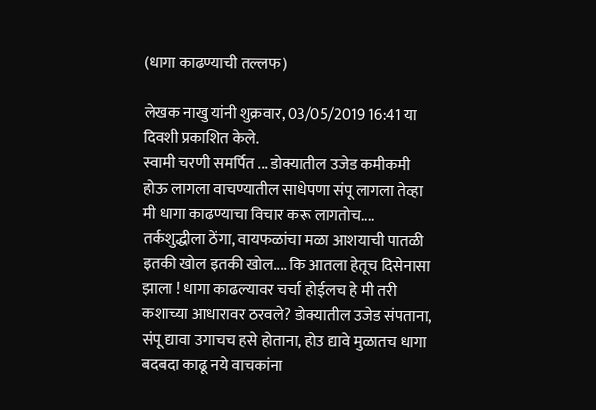(धागा काढण्याची तल्लफ)

लेखक नाखु यांनी शुक्रवार, 03/05/2019 16:41 या दिवशी प्रकाशित केले.
स्वामी चरणी समर्पित ... डोक्यातील उजेड कमीकमी होऊ लागला वाचण्यातील साधेपणा संपू लागला तेव्हा मी धागा काढण्याचा विचार करू लागतोच.... तर्कशुद्धीला ठेंगा, वायफळांचा मळा आशयाची पातळी इतकी खोल इतकी खोल.... कि आतला हेतूच दिसेनासा झाला ! धागा काढल्यावर चर्चा होईलच हे मी तरी कशाच्या आधारावर ठरवले? डोक्यातील उजेड संपताना, संपू द्यावा उगाचच हसे होताना, होउ द्यावे मुळातच धागा बदबदा काढू नये वाचकांना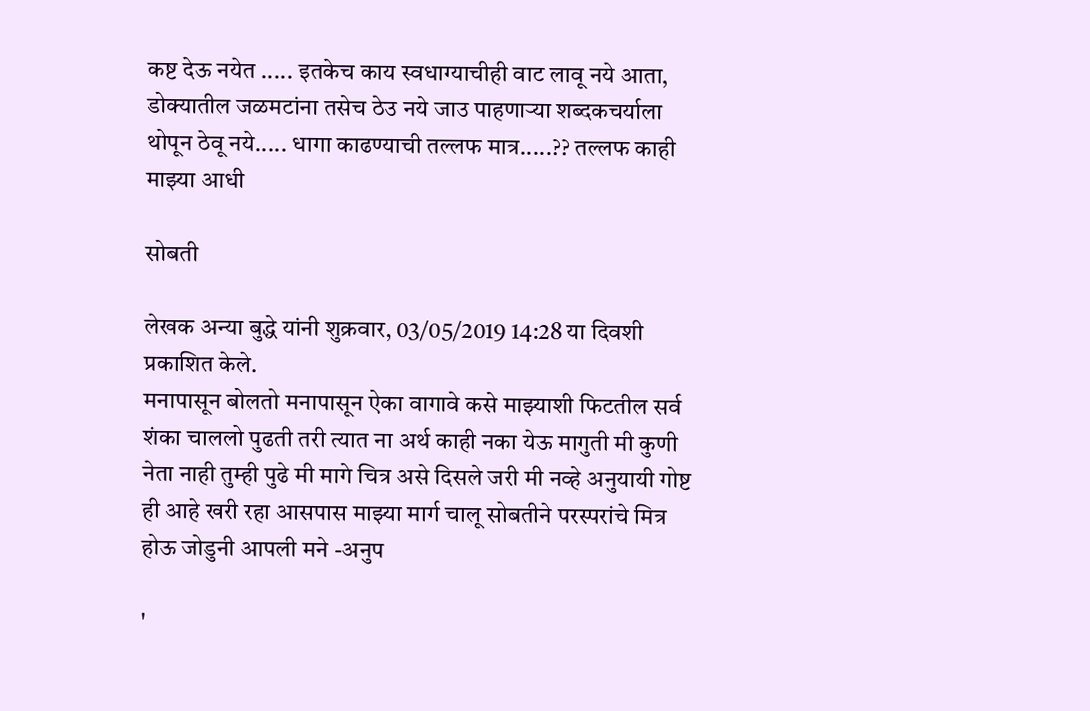कष्ट देऊ नयेत ..... इतकेच काय स्वधाग्याचीही वाट लावू नये आता, डोक्यातील जळमटांना तसेच ठेउ नये जाउ पाहणाऱ्या शब्दकचर्याला थोपून ठेवू नये..... धागा काढण्याची तल्लफ मात्र.....?? तल्लफ काही माझ्या आधी

सोबती

लेखक अन्या बुद्धे यांनी शुक्रवार, 03/05/2019 14:28 या दिवशी प्रकाशित केले.
मनापासून बोलतो मनापासून ऐका वागावे कसे माझ्याशी फिटतील सर्व शंका चाललो पुढती तरी त्यात ना अर्थ काही नका येऊ मागुती मी कुणी नेता नाही तुम्ही पुढे मी मागे चित्र असे दिसले जरी मी नव्हे अनुयायी गोष्ट ही आहे खरी रहा आसपास माझ्या मार्ग चालू सोबतीने परस्परांचे मित्र होऊ जोडुनी आपली मने -अनुप

'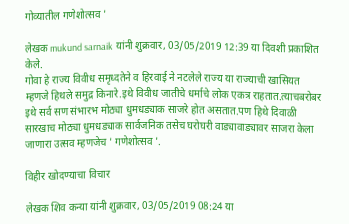गोव्यातील गणेशोत्सव '

लेखक mukund sarnaik यांनी शुक्रवार, 03/05/2019 12:39 या दिवशी प्रकाशित केले.
गोवा हे राज्य विवीध समृध्दतेने व हिरवाई ने नटलेले राज्य या राज्याची खासियत म्हणजे हिथले समुद्र किनारे.इथे विवीध जातीचे धर्माचे लोक एकत्र राहतात.त्याचबरोबर इथे सर्व सण संभारभ मोठ्या धुमधड्याक साजरे होत असतात.पण हिथे दिवाळी सारखाच मोठ्या धुमधड्याक सार्वजनिक तसेच घरोघरी वाड्यावाड्यावर साजरा केला जाणारा उत्सव म्हणजेच ' गणेशोत्सव '.

विहीर खोदण्याचा विचार

लेखक शिव कन्या यांनी शुक्रवार, 03/05/2019 08:24 या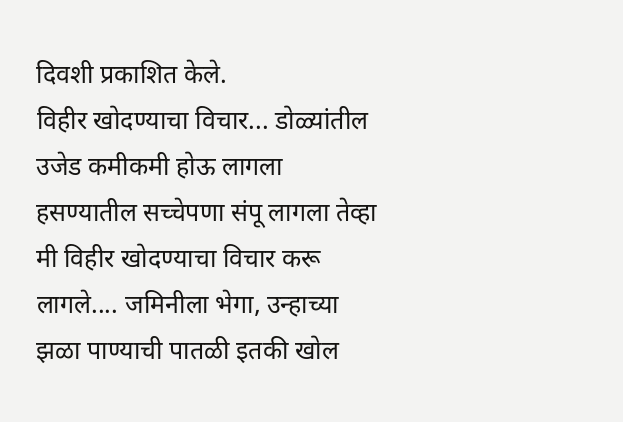दिवशी प्रकाशित केले.
विहीर खोदण्याचा विचार... डोळ्यांतील उजेड कमीकमी होऊ लागला हसण्यातील सच्चेपणा संपू लागला तेव्हा मी विहीर खोदण्याचा विचार करू लागले.... जमिनीला भेगा, उन्हाच्या झळा पाण्याची पातळी इतकी खोल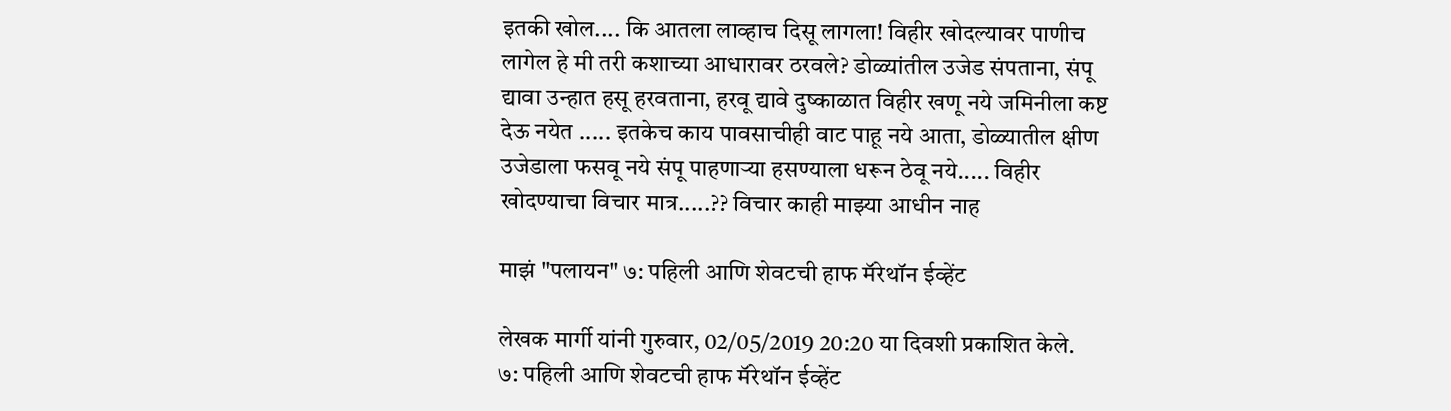इतकी खोल.... कि आतला लाव्हाच दिसू लागला! विहीर खोदल्यावर पाणीच लागेल हे मी तरी कशाच्या आधारावर ठरवले? डोळ्यांतील उजेड संपताना, संपू द्यावा उन्हात हसू हरवताना, हरवू द्यावे दुष्काळात विहीर खणू नये जमिनीला कष्ट देऊ नयेत ..... इतकेच काय पावसाचीही वाट पाहू नये आता, डोळ्यातील क्षीण उजेडाला फसवू नये संपू पाहणाऱ्या हसण्याला धरून ठेवू नये..... विहीर खोदण्याचा विचार मात्र.....?? विचार काही माझ्या आधीन नाह

माझं "पलायन" ७: पहिली आणि शेवटची हाफ मॅरेथॉन ईव्हेंट

लेखक मार्गी यांनी गुरुवार, 02/05/2019 20:20 या दिवशी प्रकाशित केले.
७: पहिली आणि शेवटची हाफ मॅरेथॉन ईव्हेंट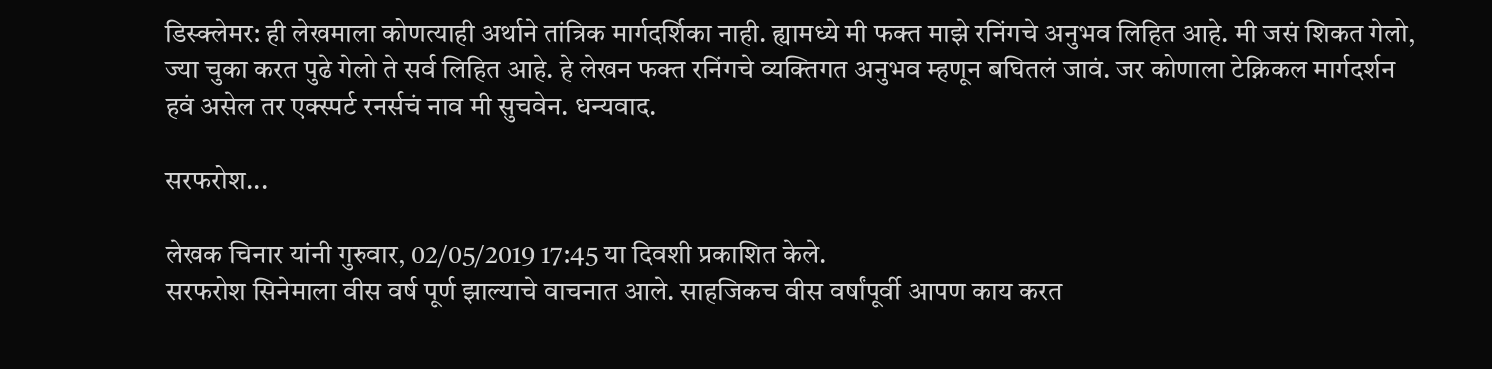डिस्क्लेमर: ही लेखमाला कोणत्याही अर्थाने तांत्रिक मार्गदर्शिका नाही. ह्यामध्ये मी फक्त माझे रनिंगचे अनुभव लिहित आहे. मी जसं‌ शिकत गेलो, ज्या चुका करत पुढे गेलो ते सर्व लिहित आहे. हे लेखन फक्त रनिंगचे व्यक्तिगत अनुभव म्हणून बघितलं जावं. जर कोणाला टेक्निकल मार्गदर्शन हवं असेल तर एक्स्पर्ट रनर्सचं नाव मी सुचवेन. धन्यवाद.

सरफरोश...

लेखक चिनार यांनी गुरुवार, 02/05/2019 17:45 या दिवशी प्रकाशित केले.
सरफरोश सिनेमाला वीस वर्ष पूर्ण झाल्याचे वाचनात आले. साहजिकच वीस वर्षांपूर्वी आपण काय करत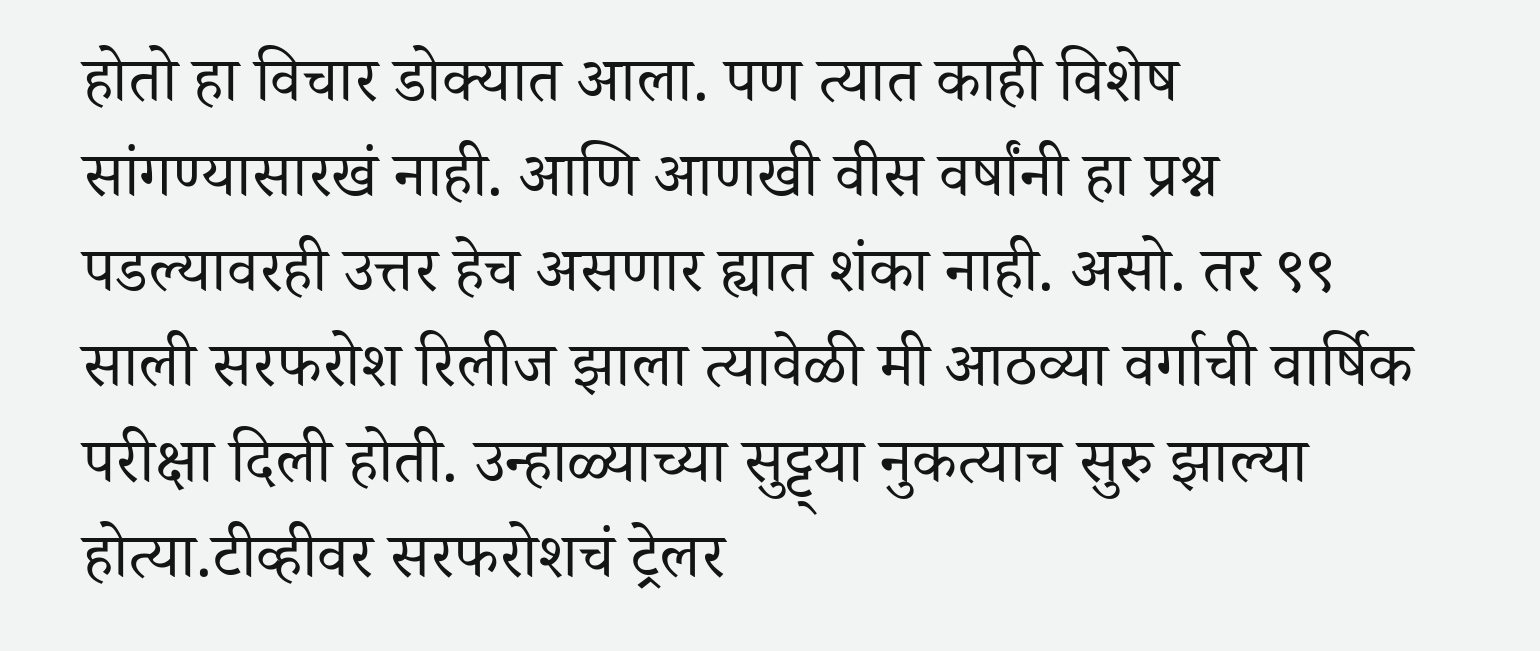होतो हा विचार डोक्यात आला. पण त्यात काही विशेष सांगण्यासारखं नाही. आणि आणखी वीस वर्षांनी हा प्रश्न पडल्यावरही उत्तर हेच असणार ह्यात शंका नाही. असो. तर ९९ साली सरफरोश रिलीज झाला त्यावेळी मी आठव्या वर्गाची वार्षिक परीक्षा दिली होती. उन्हाळ्याच्या सुट्ट्या नुकत्याच सुरु झाल्या होत्या.टीव्हीवर सरफरोशचं ट्रेलर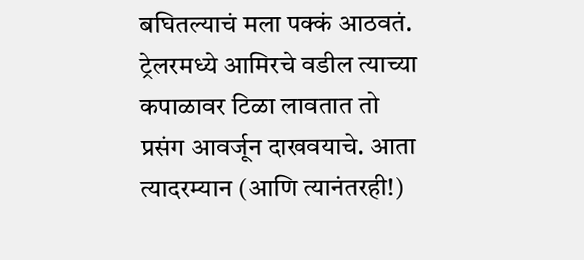बघितल्याचं मला पक्कं आठवतं. ट्रेलरमध्ये आमिरचे वडील त्याच्या कपाळावर टिळा लावतात तो प्रसंग आवर्जून दाखवयाचे. आता त्यादरम्यान (आणि त्यानंतरही!)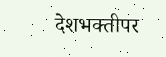देशभक्तीपर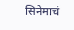सिनेमाचं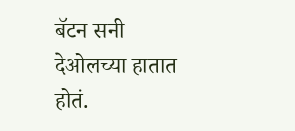बॅटन सनी देओलच्या हातात होतं.